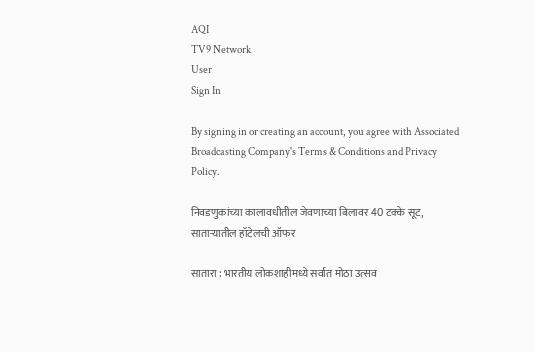AQI
TV9 Network
User
Sign In

By signing in or creating an account, you agree with Associated Broadcasting Company's Terms & Conditions and Privacy Policy.

निवडणुकांच्या कालावधीतील जेवणाच्या बिलावर 40 टक्के सूट, साताऱ्यातील हॉटेलची ऑफर

सातारा : भारतीय लोकशाहीमध्ये सर्वात मोठा उत्सव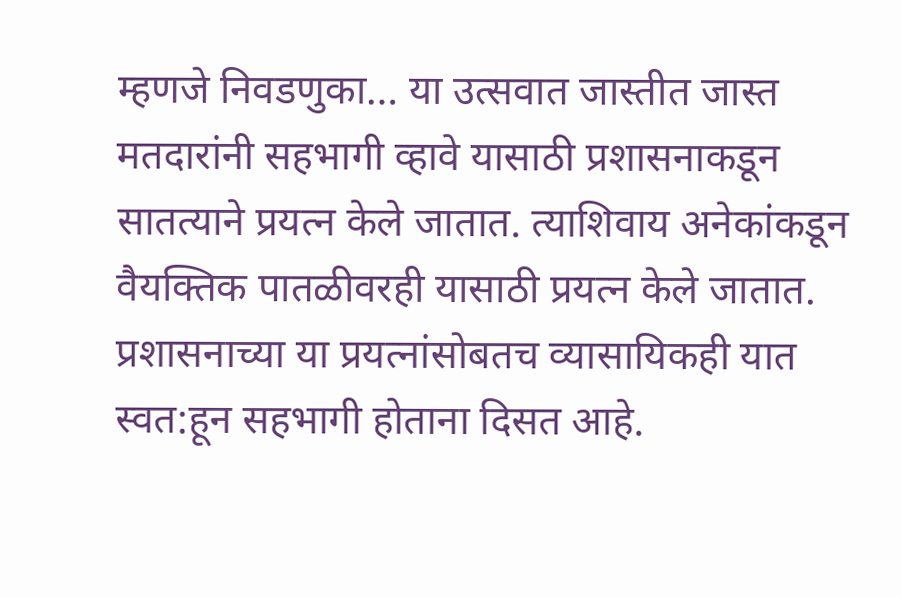म्हणजे निवडणुका… या उत्सवात जास्तीत जास्त मतदारांनी सहभागी व्हावे यासाठी प्रशासनाकडून सातत्याने प्रयत्न केले जातात. त्याशिवाय अनेकांकडून वैयक्तिक पातळीवरही यासाठी प्रयत्न केले जातात. प्रशासनाच्या या प्रयत्नांसोबतच व्यासायिकही यात स्वत:हून सहभागी होताना दिसत आहे.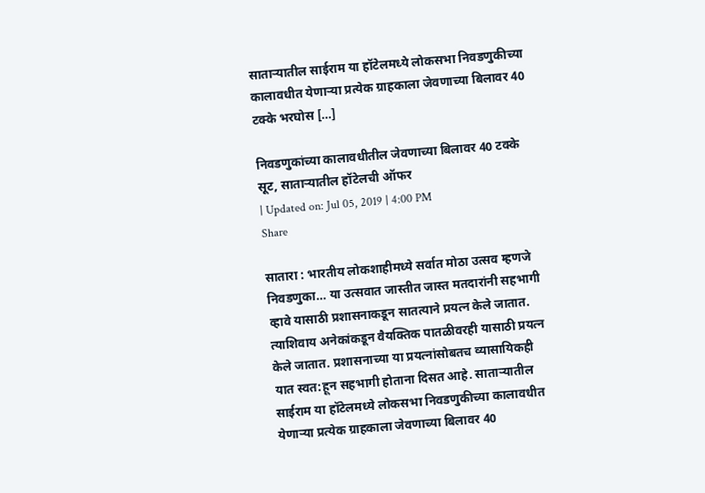साताऱ्यातील साईराम या हॉटेलमध्ये लोकसभा निवडणुकीच्या कालावधीत येणाऱ्या प्रत्येक ग्राहकाला जेवणाच्या बिलावर 40 टक्के भरघोस […]

निवडणुकांच्या कालावधीतील जेवणाच्या बिलावर 40 टक्के सूट, साताऱ्यातील हॉटेलची ऑफर
| Updated on: Jul 05, 2019 | 4:00 PM
Share

सातारा : भारतीय लोकशाहीमध्ये सर्वात मोठा उत्सव म्हणजे निवडणुका… या उत्सवात जास्तीत जास्त मतदारांनी सहभागी व्हावे यासाठी प्रशासनाकडून सातत्याने प्रयत्न केले जातात. त्याशिवाय अनेकांकडून वैयक्तिक पातळीवरही यासाठी प्रयत्न केले जातात. प्रशासनाच्या या प्रयत्नांसोबतच व्यासायिकही यात स्वत:हून सहभागी होताना दिसत आहे. साताऱ्यातील साईराम या हॉटेलमध्ये लोकसभा निवडणुकीच्या कालावधीत येणाऱ्या प्रत्येक ग्राहकाला जेवणाच्या बिलावर 40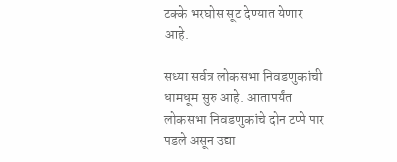टक्के भरघोस सूट देण्यात येणार आहे.

सध्या सर्वत्र लोकसभा निवडणुकांची धामधूम सुरु आहे. आतापर्यंत लोकसभा निवडणुकांचे दोन टप्पे पार पडले असून उद्या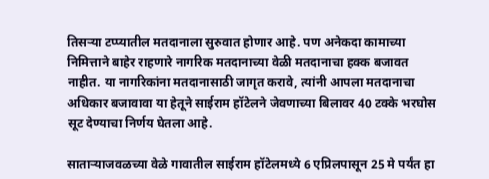तिसऱ्या टप्प्यातील मतदानाला सुरुवात होणार आहे. पण अनेकदा कामाच्या निमित्ताने बाहेर राहणारे नागरिक मतदानाच्या वेळी मतदानाचा हक्क बजावत नाहीत. या नागरिकांना मतदानासाठी जागृत करावे, त्यांनी आपला मतदानाचा अधिकार बजावावा या हेतूने साईराम हॉटेलने जेवणाच्या बिलावर 40 टक्के भरघोस सूट देण्याचा निर्णय घेतला आहे.

साताऱ्याजवळच्या वेळे गावातील साईराम हॉटेलमध्ये 6 एप्रिलपासून 25 मे पर्यंत हा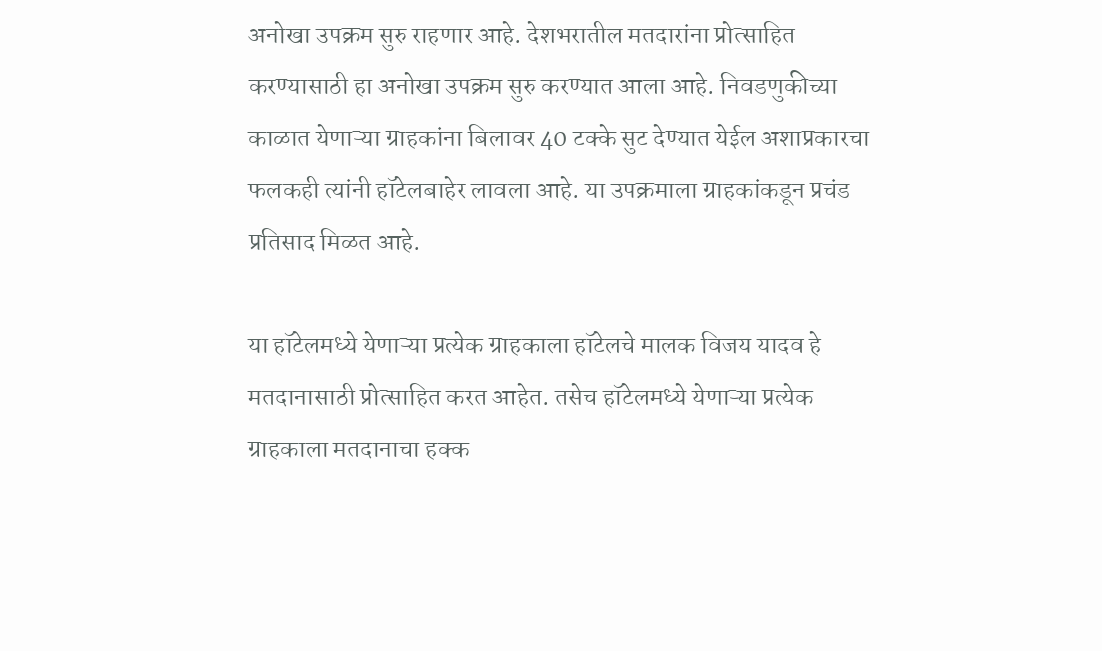अनोखा उपक्रम सुरु राहणार आहे. देशभरातील मतदारांना प्रोत्साहित करण्यासाठी हा अनोखा उपक्रम सुरु करण्यात आला आहे. निवडणुकीच्या काळात येणाऱ्या ग्राहकांना बिलावर 40 टक्के सुट देण्यात येईल अशाप्रकारचा फलकही त्यांनी हॉटेलबाहेर लावला आहे. या उपक्रमाला ग्राहकांकडून प्रचंड प्रतिसाद मिळत आहे.

या हॉटेलमध्ये येणाऱ्या प्रत्येक ग्राहकाला हॉटेलचे मालक विजय यादव हे मतदानासाठी प्रोत्साहित करत आहेत. तसेच हॉटेलमध्ये येणाऱ्या प्रत्येक ग्राहकाला मतदानाचा हक्क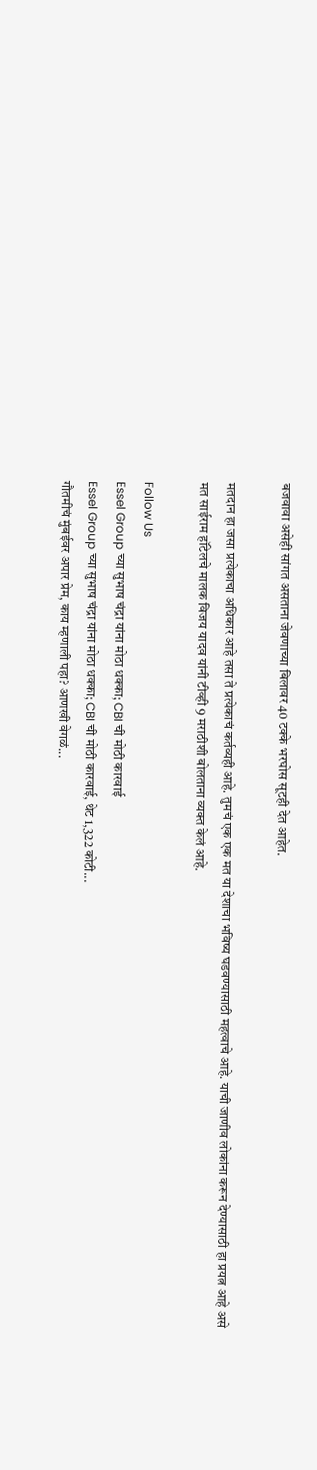बजवावा असेही सांगत असताना जेवणाच्या बिलावर 40 टक्के भरघोस सूटही देत आहेत.

मतदान हा जसा प्रत्येकाचा अधिकार आहे तसा ते प्रत्येकाचं कर्तव्यही आहे. तुमचं एक एक मत या देशाचा भविष्य घडवण्यासाठी महत्वाचे आहे. याची जाणीव लोकांना करून देण्यासाठी हा प्रयत्न आहे असे मत साईराम हॉटेलचे मालक विजय यादव यांनी टीव्ही 9 मराठीशी बोलताना व्यक्त केलं आहे.

Follow Us
Essel Group च्या सुभाष चंद्रा यांना मोठा धक्का; CBI ची मोठी कारवाई
Essel Group च्या सुभाष चंद्रा यांना मोठा धक्का; CBI ची मोठी कारवाई, थेट 1,322 कोटी...
गौतमीचं मुंबईवर अपार प्रेम, काय म्हणाली पहा? आणखी वेगळं...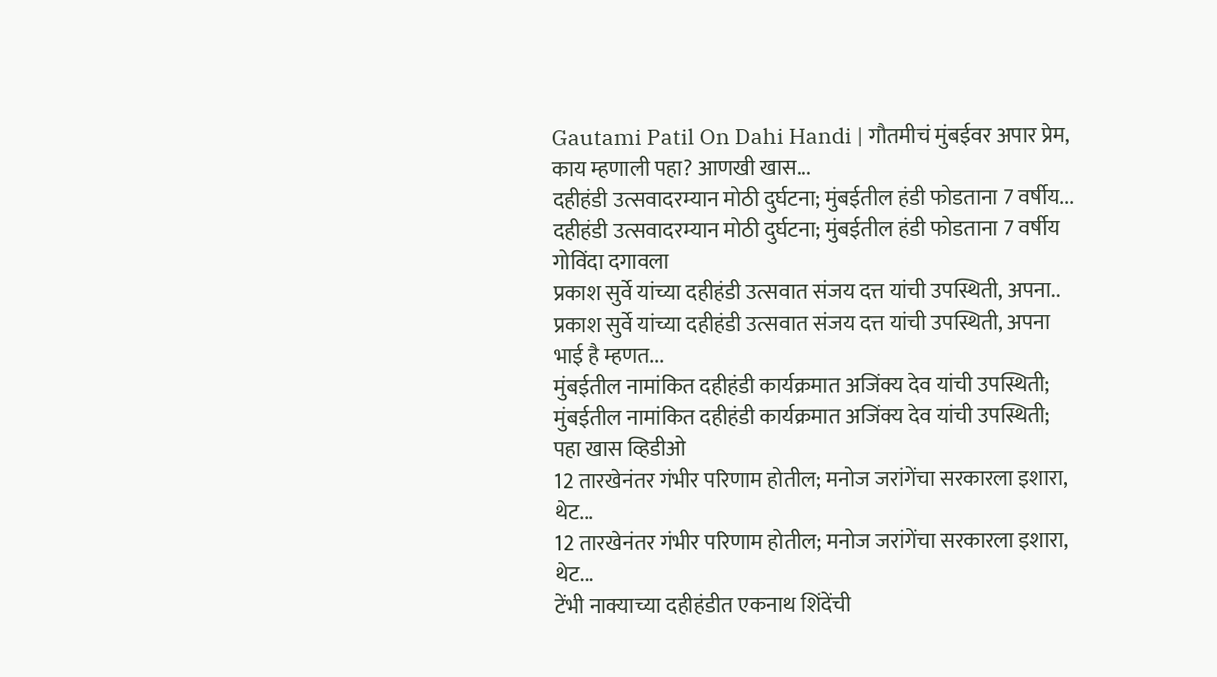Gautami Patil On Dahi Handi | गौतमीचं मुंबईवर अपार प्रेम, काय म्हणाली पहा? आणखी खास...
दहीहंडी उत्सवादरम्यान मोठी दुर्घटना; मुंबईतील हंडी फोडताना 7 वर्षीय...
दहीहंडी उत्सवादरम्यान मोठी दुर्घटना; मुंबईतील हंडी फोडताना 7 वर्षीय गोविंदा दगावला
प्रकाश सुर्वे यांच्या दहीहंडी उत्सवात संजय दत्त यांची उपस्थिती, अपना..
प्रकाश सुर्वे यांच्या दहीहंडी उत्सवात संजय दत्त यांची उपस्थिती, अपना भाई है म्हणत...
मुंबईतील नामांकित दहीहंडी कार्यक्रमात अजिंक्य देव यांची उपस्थिती;
मुंबईतील नामांकित दहीहंडी कार्यक्रमात अजिंक्य देव यांची उपस्थिती; पहा खास व्हिडीओ
12 तारखेनंतर गंभीर परिणाम होतील; मनोज जरांगेंचा सरकारला इशारा, थेट...
12 तारखेनंतर गंभीर परिणाम होतील; मनोज जरांगेंचा सरकारला इशारा, थेट...
टेंभी नाक्याच्या दहीहंडीत एकनाथ शिंदेंची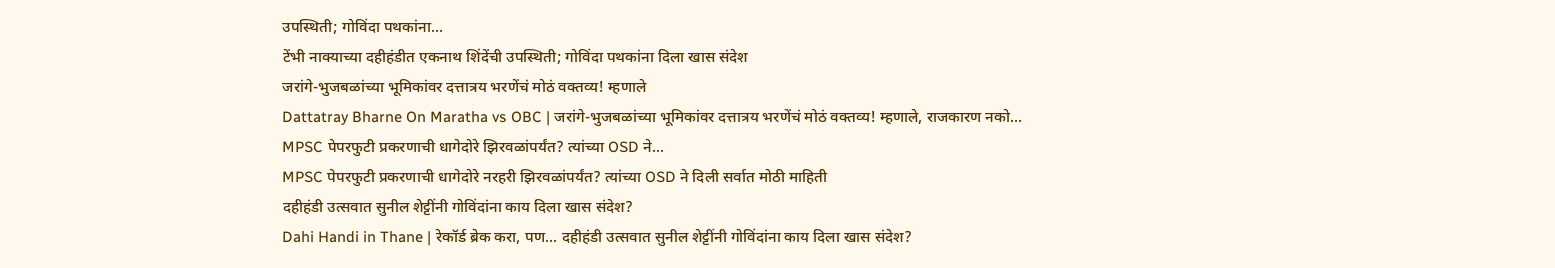उपस्थिती; गोविंदा पथकांना...
टेंभी नाक्याच्या दहीहंडीत एकनाथ शिंदेंची उपस्थिती; गोविंदा पथकांना दिला खास संदेश
जरांगे-भुजबळांच्या भूमिकांवर दत्तात्रय भरणेंचं मोठं वक्तव्य! म्हणाले
Dattatray Bharne On Maratha vs OBC | जरांगे-भुजबळांच्या भूमिकांवर दत्तात्रय भरणेंचं मोठं वक्तव्य! म्हणाले, राजकारण नको...
MPSC पेपरफुटी प्रकरणाची धागेदोरे झिरवळांपर्यंत? त्यांच्या OSD ने...
MPSC पेपरफुटी प्रकरणाची धागेदोरे नरहरी झिरवळांपर्यंत? त्यांच्या OSD ने दिली सर्वात मोठी माहिती
दहीहंडी उत्सवात सुनील शेट्टींनी गोविंदांना काय दिला खास संदेश?
Dahi Handi in Thane | रेकॉर्ड ब्रेक करा, पण... दहीहंडी उत्सवात सुनील शेट्टींनी गोविंदांना काय दिला खास संदेश?